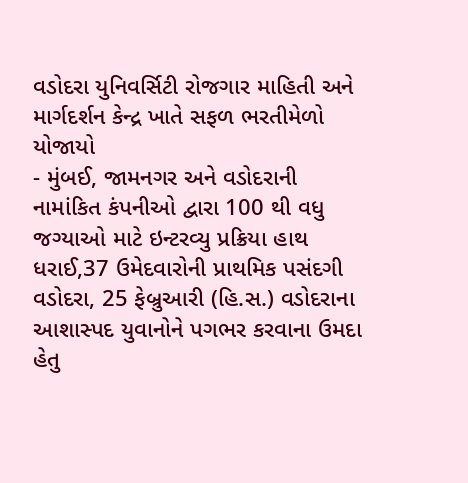વડોદરા યુનિવર્સિટી રોજગાર માહિતી અને માર્ગદર્શન કેન્દ્ર ખાતે સફળ ભરતીમેળો યોજાયો
- મુંબઈ, જામનગર અને વડોદરાની નામાંકિત કંપનીઓ દ્વારા 100 થી વધુ જગ્યાઓ માટે ઇન્ટરવ્યુ પ્રક્રિયા હાથ ધરાઈ,37 ઉમેદવારોની પ્રાથમિક પસંદગી વડોદરા, 25 ફેબ્રુઆરી (હિ.સ.) વડોદરાના આશાસ્પદ યુવાનોને પગભર કરવાના ઉમદા હેતુ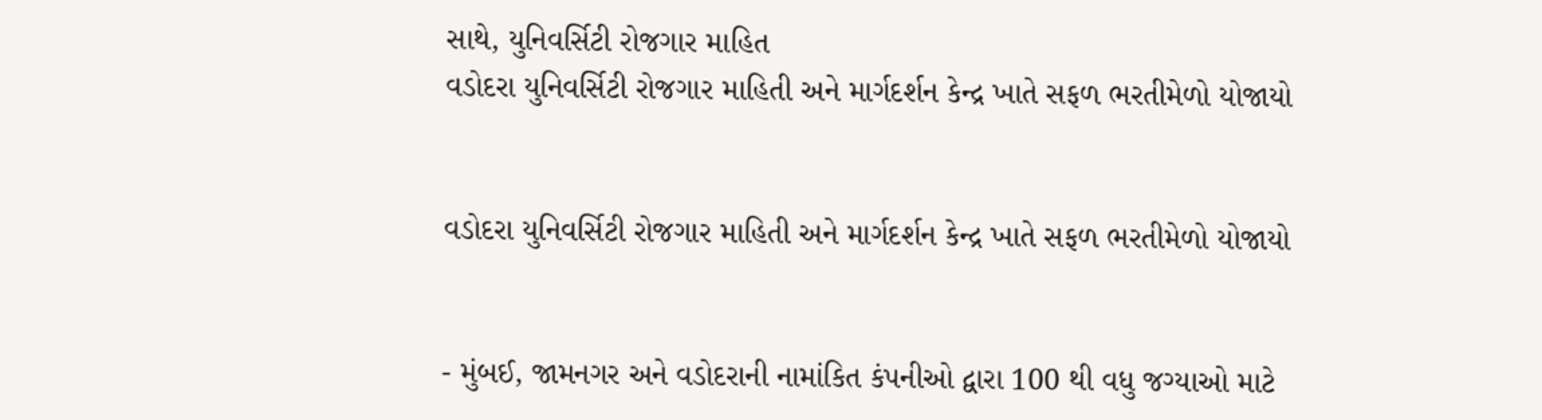સાથે, યુનિવર્સિટી રોજગાર માહિત
વડોદરા યુનિવર્સિટી રોજગાર માહિતી અને માર્ગદર્શન કેન્દ્ર ખાતે સફળ ભરતીમેળો યોજાયો


વડોદરા યુનિવર્સિટી રોજગાર માહિતી અને માર્ગદર્શન કેન્દ્ર ખાતે સફળ ભરતીમેળો યોજાયો


- મુંબઈ, જામનગર અને વડોદરાની નામાંકિત કંપનીઓ દ્વારા 100 થી વધુ જગ્યાઓ માટે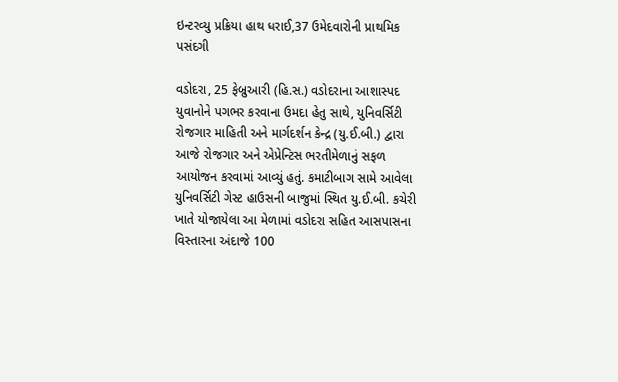ઇન્ટરવ્યુ પ્રક્રિયા હાથ ધરાઈ,37 ઉમેદવારોની પ્રાથમિક પસંદગી

વડોદરા, 25 ફેબ્રુઆરી (હિ.સ.) વડોદરાના આશાસ્પદ યુવાનોને પગભર કરવાના ઉમદા હેતુ સાથે, યુનિવર્સિટી રોજગાર માહિતી અને માર્ગદર્શન કેન્દ્ર (યુ.ઈ.બી.) દ્વારા આજે રોજગાર અને એપ્રેન્ટિસ ભરતીમેળાનું સફળ આયોજન કરવામાં આવ્યું હતું. કમાટીબાગ સામે આવેલા યુનિવર્સિટી ગેસ્ટ હાઉસની બાજુમાં સ્થિત યુ.ઈ.બી. કચેરી ખાતે યોજાયેલા આ મેળામાં વડોદરા સહિત આસપાસના વિસ્તારના અંદાજે 100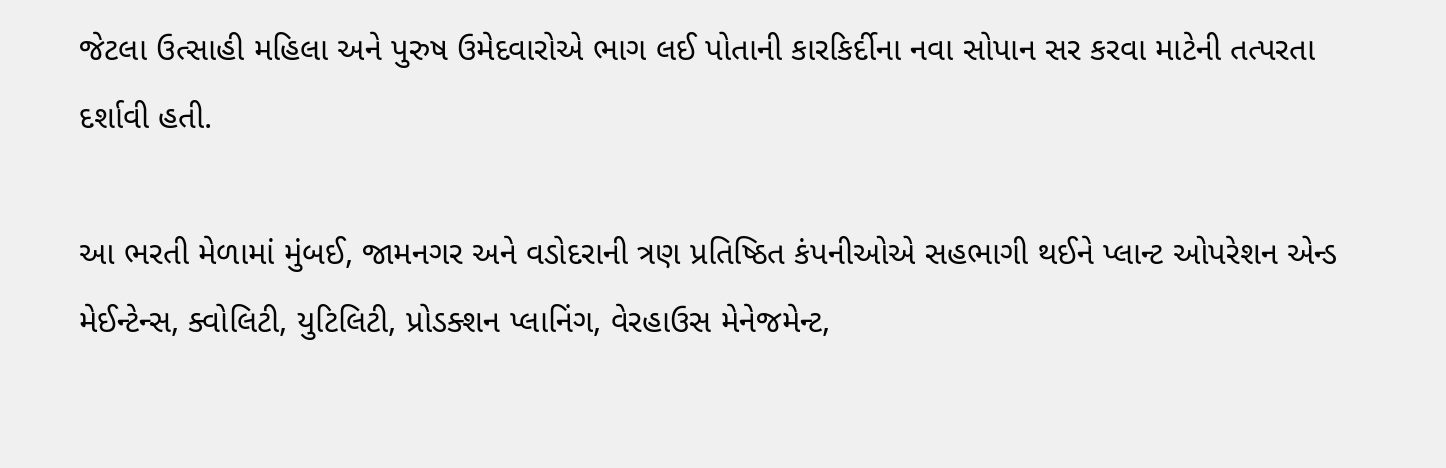જેટલા ઉત્સાહી મહિલા અને પુરુષ ઉમેદવારોએ ભાગ લઈ પોતાની કારકિર્દીના નવા સોપાન સર કરવા માટેની તત્પરતા દર્શાવી હતી.

આ ભરતી મેળામાં મુંબઈ, જામનગર અને વડોદરાની ત્રણ પ્રતિષ્ઠિત કંપનીઓએ સહભાગી થઈને પ્લાન્ટ ઓપરેશન એન્ડ મેઈન્ટેન્સ, ક્વોલિટી, યુટિલિટી, પ્રોડક્શન પ્લાનિંગ, વેરહાઉસ મેનેજમેન્ટ,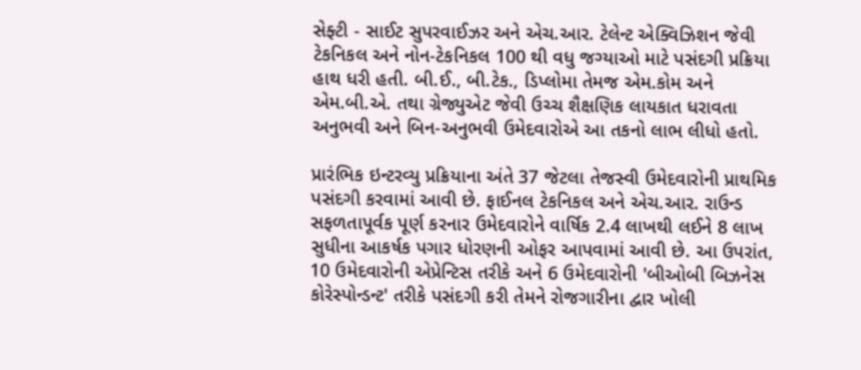સેફ્ટી - સાઈટ સુપરવાઈઝર અને એચ.આર. ટેલેન્ટ એક્વિઝિશન જેવી ટેકનિકલ અને નોન-ટેકનિકલ 100 થી વધુ જગ્યાઓ માટે પસંદગી પ્રક્રિયા હાથ ધરી હતી. બી.ઈ., બી.ટેક., ડિપ્લોમા તેમજ એમ.કોમ અને એમ.બી.એ. તથા ગ્રેજ્યુએટ જેવી ઉચ્ચ શૈક્ષણિક લાયકાત ધરાવતા અનુભવી અને બિન-અનુભવી ઉમેદવારોએ આ તકનો લાભ લીધો હતો.

પ્રારંભિક ઇન્ટરવ્યુ પ્રક્રિયાના અંતે 37 જેટલા તેજસ્વી ઉમેદવારોની પ્રાથમિક પસંદગી કરવામાં આવી છે. ફાઈનલ ટેકનિકલ અને એચ.આર. રાઉન્ડ સફળતાપૂર્વક પૂર્ણ કરનાર ઉમેદવારોને વાર્ષિક 2.4 લાખથી લઈને 8 લાખ સુધીના આકર્ષક પગાર ધોરણની ઓફર આપવામાં આવી છે. આ ઉપરાંત, 10 ઉમેદવારોની એપ્રેન્ટિસ તરીકે અને 6 ઉમેદવારોની 'બીઓબી બિઝનેસ કોરેસ્પોન્ડન્ટ' તરીકે પસંદગી કરી તેમને રોજગારીના દ્વાર ખોલી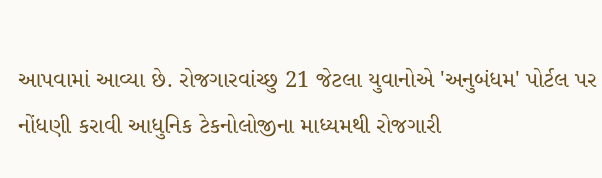આપવામાં આવ્યા છે. રોજગારવાંચ્છુ 21 જેટલા યુવાનોએ 'અનુબંધમ' પોર્ટલ પર નોંધણી કરાવી આધુનિક ટેકનોલોજીના માધ્યમથી રોજગારી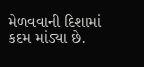મેળવવાની દિશામાં કદમ માંડ્યા છે.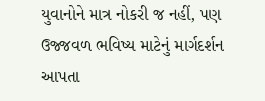યુવાનોને માત્ર નોકરી જ નહીં, પણ ઉજ્જવળ ભવિષ્ય માટેનું માર્ગદર્શન આપતા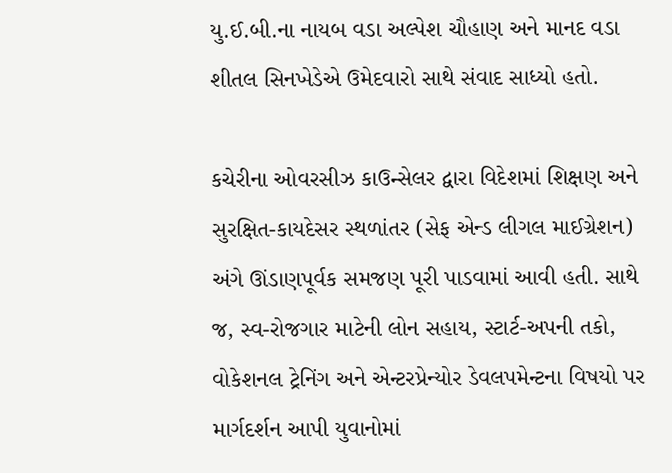યુ.ઈ.બી.ના નાયબ વડા અલ્પેશ ચૌહાણ અને માનદ વડા શીતલ સિનખેડેએ ઉમેદવારો સાથે સંવાદ સાધ્યો હતો.

કચેરીના ઓવરસીઝ કાઉન્સેલર દ્વારા વિદેશમાં શિક્ષણ અને સુરક્ષિત-કાયદેસર સ્થળાંતર (સેફ એન્ડ લીગલ માઈગ્રેશન) અંગે ઊંડાણપૂર્વક સમજણ પૂરી પાડવામાં આવી હતી. સાથે જ, સ્વ-રોજગાર માટેની લોન સહાય, સ્ટાર્ટ-અપની તકો, વોકેશનલ ટ્રેનિંગ અને એન્ટરપ્રેન્યોર ડેવલપમેન્ટના વિષયો પર માર્ગદર્શન આપી યુવાનોમાં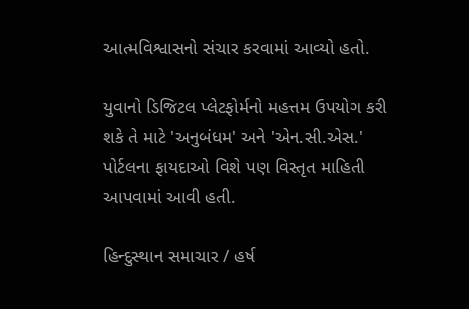આત્મવિશ્વાસનો સંચાર કરવામાં આવ્યો હતો.

યુવાનો ડિજિટલ પ્લેટફોર્મનો મહત્તમ ઉપયોગ કરી શકે તે માટે 'અનુબંધમ' અને 'એન.સી.એસ.' પોર્ટલના ફાયદાઓ વિશે પણ વિસ્તૃત માહિતી આપવામાં આવી હતી.

હિન્દુસ્થાન સમાચાર / હર્ષ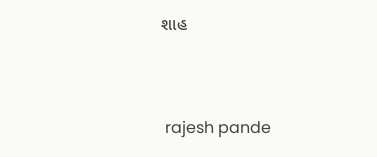શાહ


 rajesh pande